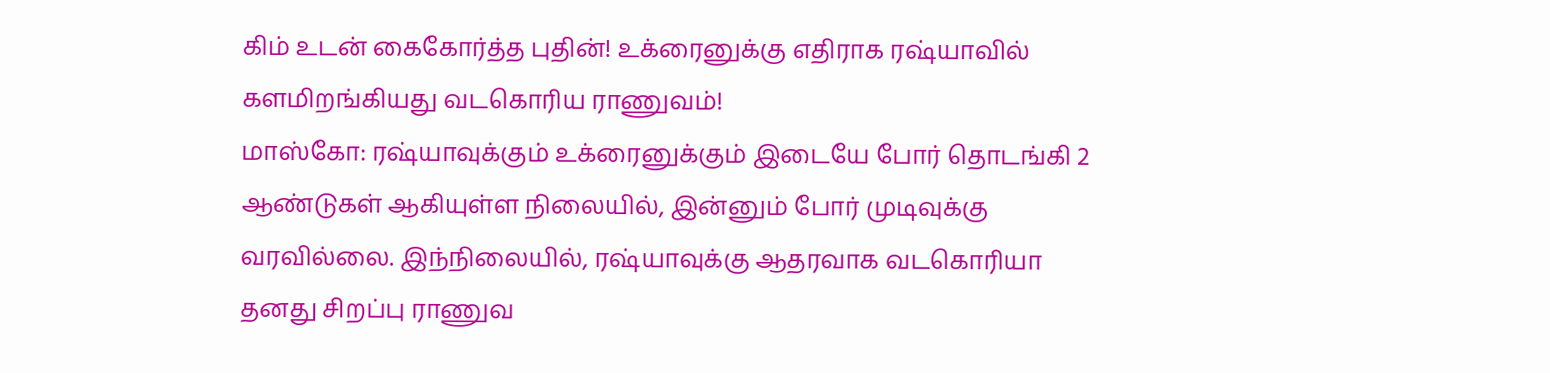கிம் உடன் கைகோர்த்த புதின்! உக்ரைனுக்கு எதிராக ரஷ்யாவில் களமிறங்கியது வடகொரிய ராணுவம்!
மாஸ்கோ: ரஷ்யாவுக்கும் உக்ரைனுக்கும் இடையே போர் தொடங்கி 2 ஆண்டுகள் ஆகியுள்ள நிலையில், இன்னும் போர் முடிவுக்கு வரவில்லை. இந்நிலையில், ரஷ்யாவுக்கு ஆதரவாக வடகொரியா தனது சிறப்பு ராணுவ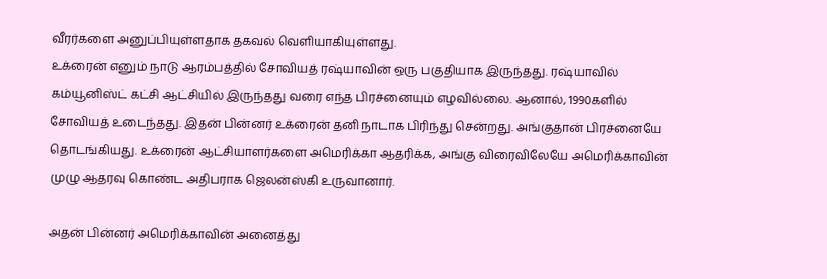வீரர்களை அனுப்பியுள்ளதாக தகவல் வெளியாகியுள்ளது.
உக்ரைன் எனும் நாடு ஆரம்பத்தில் சோவியத் ரஷ்யாவின் ஒரு பகுதியாக இருந்தது. ரஷ்யாவில் கம்யூனிஸ்ட் கட்சி ஆட்சியில் இருந்தது வரை எந்த பிரச்னையும் எழவில்லை. ஆனால், 1990களில் சோவியத் உடைந்தது. இதன் பின்னர் உக்ரைன் தனி நாடாக பிரிந்து சென்றது. அங்குதான் பிரச்னையே தொடங்கியது. உக்ரைன் ஆட்சியாளர்களை அமெரிக்கா ஆதரிக்க, அங்கு விரைவிலேயே அமெரிக்காவின் முழு ஆதரவு கொண்ட அதிபராக ஜெலன்ஸ்கி உருவானார்.

அதன் பின்னர் அமெரிக்காவின் அனைத்து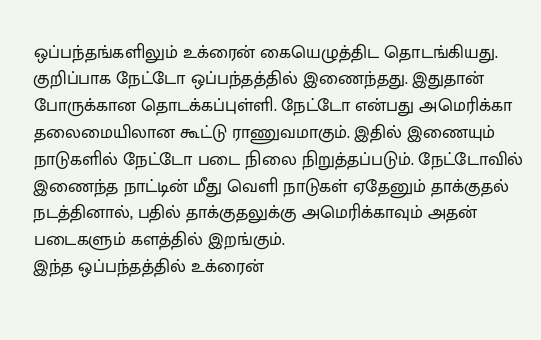ஒப்பந்தங்களிலும் உக்ரைன் கையெழுத்திட தொடங்கியது. குறிப்பாக நேட்டோ ஒப்பந்தத்தில் இணைந்தது. இதுதான் போருக்கான தொடக்கப்புள்ளி. நேட்டோ என்பது அமெரிக்கா தலைமையிலான கூட்டு ராணுவமாகும். இதில் இணையும் நாடுகளில் நேட்டோ படை நிலை நிறுத்தப்படும். நேட்டோவில் இணைந்த நாட்டின் மீது வெளி நாடுகள் ஏதேனும் தாக்குதல் நடத்தினால், பதில் தாக்குதலுக்கு அமெரிக்காவும் அதன் படைகளும் களத்தில் இறங்கும்.
இந்த ஒப்பந்தத்தில் உக்ரைன்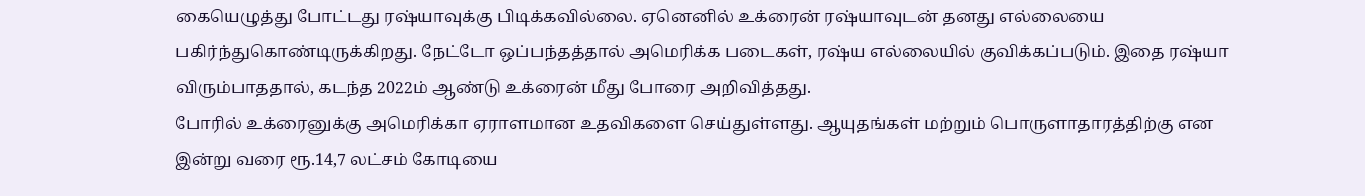கையெழுத்து போட்டது ரஷ்யாவுக்கு பிடிக்கவில்லை. ஏனெனில் உக்ரைன் ரஷ்யாவுடன் தனது எல்லையை பகிர்ந்துகொண்டிருக்கிறது. நேட்டோ ஒப்பந்தத்தால் அமெரிக்க படைகள், ரஷ்ய எல்லையில் குவிக்கப்படும். இதை ரஷ்யா விரும்பாததால், கடந்த 2022ம் ஆண்டு உக்ரைன் மீது போரை அறிவித்தது.
போரில் உக்ரைனுக்கு அமெரிக்கா ஏராளமான உதவிகளை செய்துள்ளது. ஆயுதங்கள் மற்றும் பொருளாதாரத்திற்கு என இன்று வரை ரூ.14,7 லட்சம் கோடியை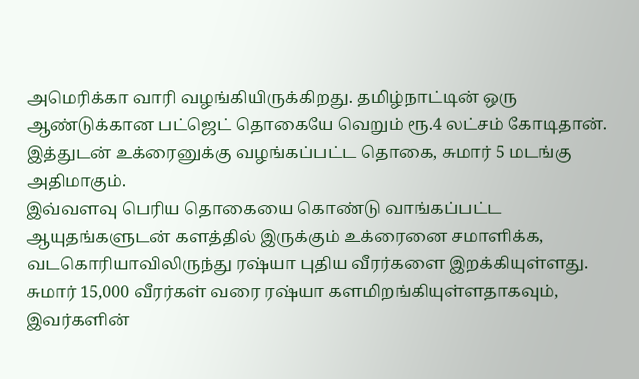அமெரிக்கா வாரி வழங்கியிருக்கிறது. தமிழ்நாட்டின் ஒரு ஆண்டுக்கான பட்ஜெட் தொகையே வெறும் ரூ.4 லட்சம் கோடிதான். இத்துடன் உக்ரைனுக்கு வழங்கப்பட்ட தொகை, சுமார் 5 மடங்கு அதிமாகும்.
இவ்வளவு பெரிய தொகையை கொண்டு வாங்கப்பட்ட ஆயுதங்களுடன் களத்தில் இருக்கும் உக்ரைனை சமாளிக்க, வடகொரியாவிலிருந்து ரஷ்யா புதிய வீரர்களை இறக்கியுள்ளது. சுமார் 15,000 வீரர்கள் வரை ரஷ்யா களமிறங்கியுள்ளதாகவும், இவர்களின்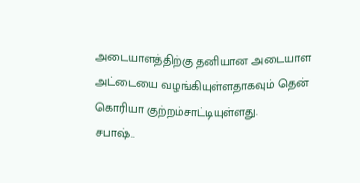அடையாளத்திற்கு தனியான அடையாள அட்டையை வழங்கியுள்ளதாகவும் தென் கொரியா குற்றம்சாட்டியுள்ளது.
சபாஷ்..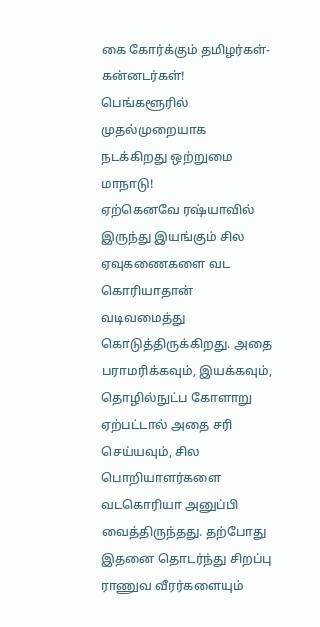கை கோர்க்கும் தமிழர்கள்-கன்னடர்கள்! பெங்களூரில் முதல்முறையாக நடக்கிறது ஒற்றுமை மாநாடு!
ஏற்கெனவே ரஷ்யாவில் இருந்து இயங்கும் சில ஏவுகணைகளை வட கொரியாதான் வடிவமைத்து கொடுத்திருக்கிறது. அதை பராமரிக்கவும், இயக்கவும், தொழில்நுட்ப கோளாறு ஏற்பட்டால் அதை சரி செய்யவும், சில பொறியாளர்களை வடகொரியா அனுப்பி வைத்திருந்தது. தற்போது இதனை தொடர்ந்து சிறப்பு ராணுவ வீரர்களையும்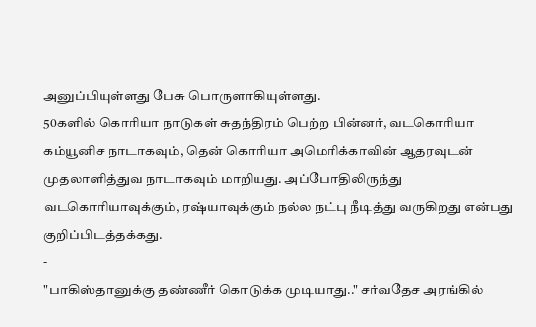அனுப்பியுள்ளது பேசு பொருளாகியுள்ளது.
50களில் கொரியா நாடுகள் சுதந்திரம் பெற்ற பின்னர், வடகொரியா கம்யூனிச நாடாகவும், தென் கொரியா அமெரிக்காவின் ஆதரவுடன் முதலாளித்துவ நாடாகவும் மாறியது. அப்போதிலிருந்து வடகொரியாவுக்கும், ரஷ்யாவுக்கும் நல்ல நட்பு நீடித்து வருகிறது என்பது குறிப்பிடத்தக்கது.
-
"பாகிஸ்தானுக்கு தண்ணீர் கொடுக்க முடியாது.." சர்வதேச அரங்கில்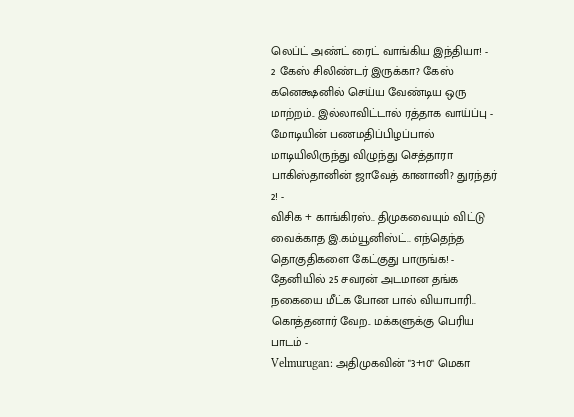லெப்ட் அண்ட் ரைட் வாங்கிய இந்தியா! -
2 கேஸ் சிலிண்டர் இருக்கா? கேஸ் கனெக்ஷனில் செய்ய வேண்டிய ஒரு மாற்றம்.. இல்லாவிட்டால் ரத்தாக வாய்ப்பு -
மோடியின் பணமதிப்பிழப்பால் மாடியிலிருந்து விழுந்து செத்தாரா பாகிஸ்தானின் ஜாவேத் கானானி? துரந்தர் 2! -
விசிக + காங்கிரஸ்.. திமுகவையும் விட்டு வைக்காத இ.கம்யூனிஸ்ட்.. எந்தெந்த தொகுதிகளை கேட்குது பாருங்க! -
தேனியில் 25 சவரன் அடமான தங்க நகையை மீட்க போன பால் வியாபாரி.. கொத்தனார் வேற.. மக்களுக்கு பெரிய பாடம் -
Velmurugan: அதிமுகவின் "3+10" மெகா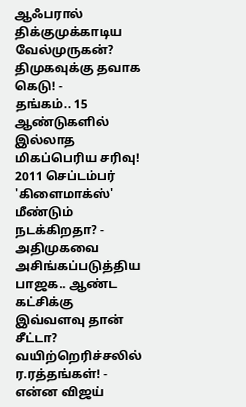ஆஃபரால் திக்குமுக்காடிய வேல்முருகன்? திமுகவுக்கு தவாக கெடு! -
தங்கம்.. 15 ஆண்டுகளில் இல்லாத மிகப்பெரிய சரிவு! 2011 செப்டம்பர் 'கிளைமாக்ஸ்' மீண்டும் நடக்கிறதா? -
அதிமுகவை அசிங்கப்படுத்திய பாஜக.. ஆண்ட கட்சிக்கு இவ்வளவு தான் சீட்டா? வயிற்றெரிச்சலில் ர.ரத்தங்கள்! -
என்ன விஜய்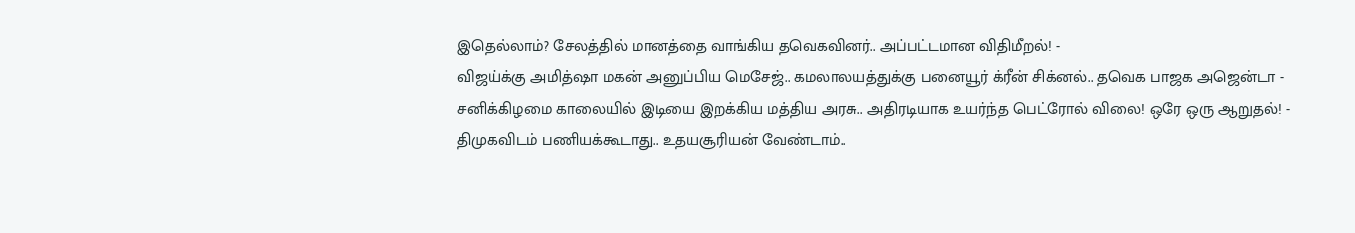இதெல்லாம்? சேலத்தில் மானத்தை வாங்கிய தவெகவினர்.. அப்பட்டமான விதிமீறல்! -
விஜய்க்கு அமித்ஷா மகன் அனுப்பிய மெசேஜ்.. கமலாலயத்துக்கு பனையூர் க்ரீன் சிக்னல்.. தவெக பாஜக அஜென்டா -
சனிக்கிழமை காலையில் இடியை இறக்கிய மத்திய அரசு.. அதிரடியாக உயர்ந்த பெட்ரோல் விலை! ஒரே ஒரு ஆறுதல்! -
திமுகவிடம் பணியக்கூடாது.. உதயசூரியன் வேண்டாம்..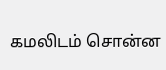கமலிடம் சொன்ன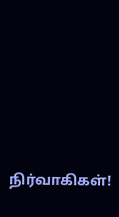நிர்வாகிகள்!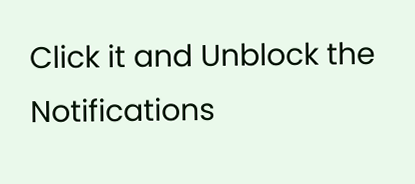Click it and Unblock the Notifications